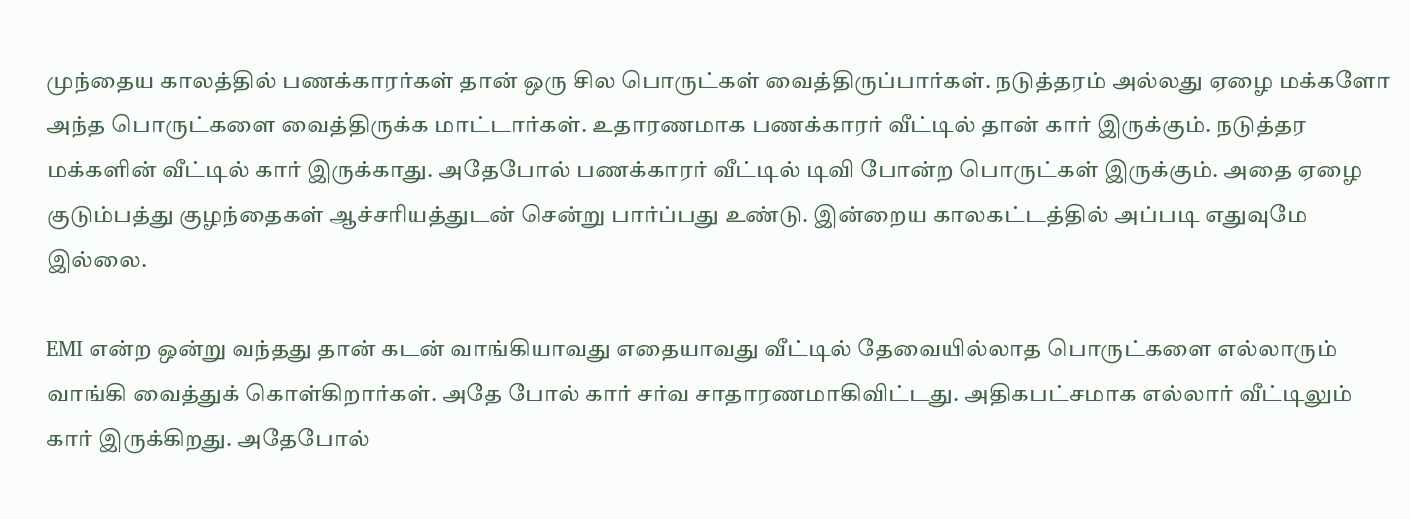முந்தைய காலத்தில் பணக்காரர்கள் தான் ஒரு சில பொருட்கள் வைத்திருப்பார்கள். நடுத்தரம் அல்லது ஏழை மக்களோ அந்த பொருட்களை வைத்திருக்க மாட்டார்கள். உதாரணமாக பணக்காரர் வீட்டில் தான் கார் இருக்கும். நடுத்தர மக்களின் வீட்டில் கார் இருக்காது. அதேபோல் பணக்காரர் வீட்டில் டிவி போன்ற பொருட்கள் இருக்கும். அதை ஏழை குடும்பத்து குழந்தைகள் ஆச்சரியத்துடன் சென்று பார்ப்பது உண்டு. இன்றைய காலகட்டத்தில் அப்படி எதுவுமே இல்லை.

EMI என்ற ஒன்று வந்தது தான் கடன் வாங்கியாவது எதையாவது வீட்டில் தேவையில்லாத பொருட்களை எல்லாரும் வாங்கி வைத்துக் கொள்கிறார்கள். அதே போல் கார் சர்வ சாதாரணமாகிவிட்டது. அதிகபட்சமாக எல்லார் வீட்டிலும் கார் இருக்கிறது. அதேபோல்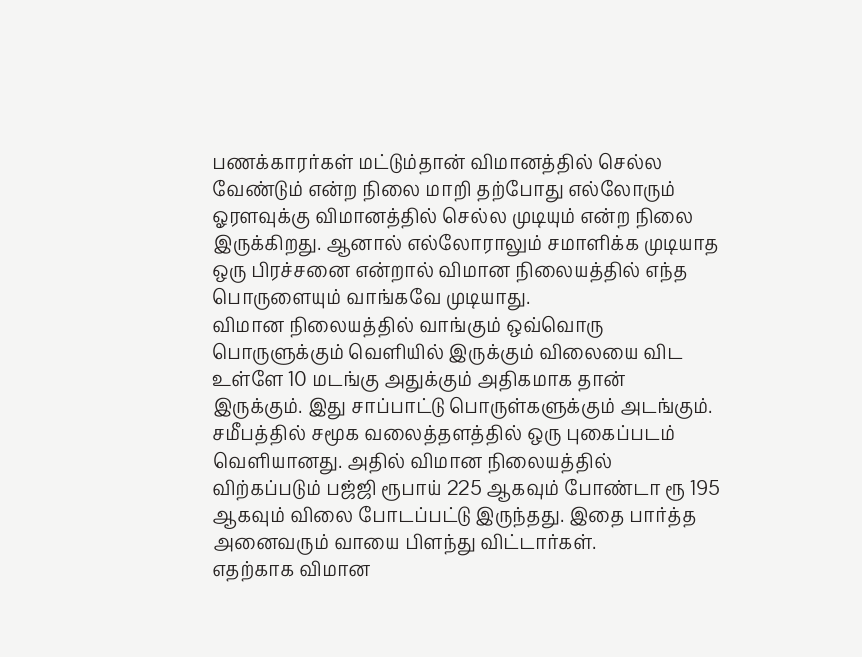பணக்காரர்கள் மட்டும்தான் விமானத்தில் செல்ல வேண்டும் என்ற நிலை மாறி தற்போது எல்லோரும் ஓரளவுக்கு விமானத்தில் செல்ல முடியும் என்ற நிலை இருக்கிறது. ஆனால் எல்லோராலும் சமாளிக்க முடியாத ஒரு பிரச்சனை என்றால் விமான நிலையத்தில் எந்த பொருளையும் வாங்கவே முடியாது.
விமான நிலையத்தில் வாங்கும் ஒவ்வொரு பொருளுக்கும் வெளியில் இருக்கும் விலையை விட உள்ளே 10 மடங்கு அதுக்கும் அதிகமாக தான் இருக்கும். இது சாப்பாட்டு பொருள்களுக்கும் அடங்கும். சமீபத்தில் சமூக வலைத்தளத்தில் ஒரு புகைப்படம் வெளியானது. அதில் விமான நிலையத்தில் விற்கப்படும் பஜ்ஜி ரூபாய் 225 ஆகவும் போண்டா ரூ 195 ஆகவும் விலை போடப்பட்டு இருந்தது. இதை பார்த்த அனைவரும் வாயை பிளந்து விட்டார்கள்.
எதற்காக விமான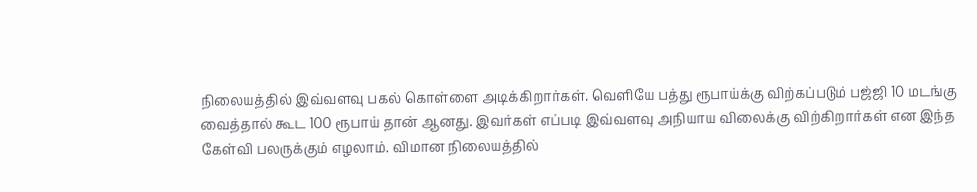நிலையத்தில் இவ்வளவு பகல் கொள்ளை அடிக்கிறார்கள். வெளியே பத்து ரூபாய்க்கு விற்கப்படும் பஜ்ஜி 10 மடங்கு வைத்தால் கூட 100 ரூபாய் தான் ஆனது. இவர்கள் எப்படி இவ்வளவு அநியாய விலைக்கு விற்கிறார்கள் என இந்த கேள்வி பலருக்கும் எழலாம். விமான நிலையத்தில்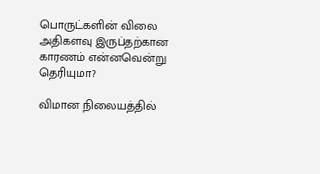பொருட்களின் விலை அதிகளவு இருப்தற்கான காரணம் என்னவென்று தெரியுமா?

விமான நிலையத்தில்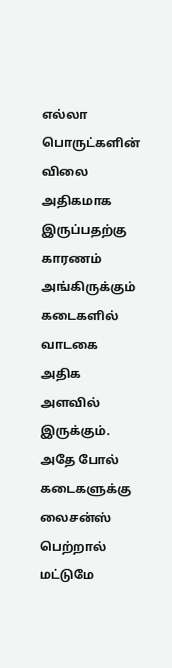எல்லா பொருட்களின் விலை அதிகமாக இருப்பதற்கு காரணம் அங்கிருக்கும் கடைகளில் வாடகை அதிக அளவில் இருக்கும். அதே போல் கடைகளுக்கு லைசன்ஸ் பெற்றால் மட்டுமே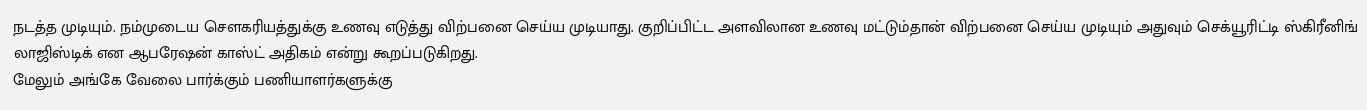நடத்த முடியும். நம்முடைய சௌகரியத்துக்கு உணவு எடுத்து விற்பனை செய்ய முடியாது. குறிப்பிட்ட அளவிலான உணவு மட்டும்தான் விற்பனை செய்ய முடியும் அதுவும் செக்யூரிட்டி ஸ்கிரீனிங் லாஜிஸ்டிக் என ஆபரேஷன் காஸ்ட் அதிகம் என்று கூறப்படுகிறது.
மேலும் அங்கே வேலை பார்க்கும் பணியாளர்களுக்கு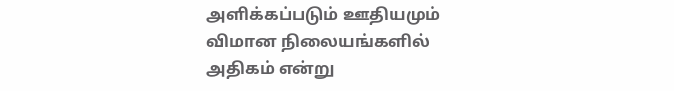அளிக்கப்படும் ஊதியமும் விமான நிலையங்களில் அதிகம் என்று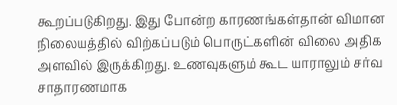கூறப்படுகிறது. இது போன்ற காரணங்கள்தான் விமான நிலையத்தில் விற்கப்படும் பொருட்களின் விலை அதிக அளவில் இருக்கிறது. உணவுகளும் கூட யாராலும் சர்வ சாதாரணமாக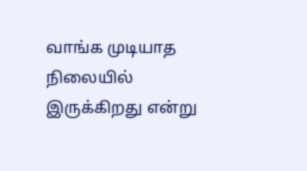வாங்க முடியாத நிலையில் இருக்கிறது என்று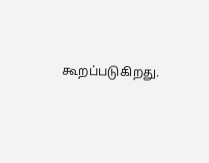கூறப்படுகிறது.